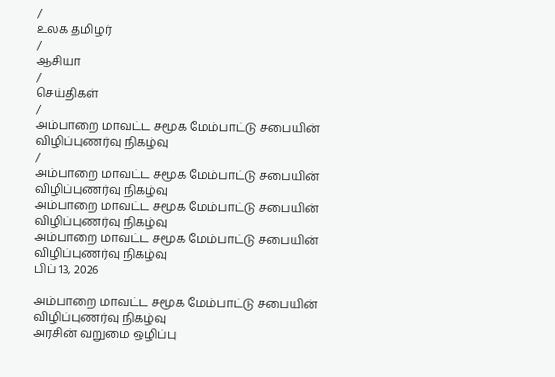/
உலக தமிழர்
/
ஆசியா
/
செய்திகள்
/
அம்பாறை மாவட்ட சமூக மேம்பாட்டு சபையின் விழிப்புணர்வு நிகழ்வு
/
அம்பாறை மாவட்ட சமூக மேம்பாட்டு சபையின் விழிப்புணர்வு நிகழ்வு
அம்பாறை மாவட்ட சமூக மேம்பாட்டு சபையின் விழிப்புணர்வு நிகழ்வு
அம்பாறை மாவட்ட சமூக மேம்பாட்டு சபையின் விழிப்புணர்வு நிகழ்வு
பிப் 13, 2026

அம்பாறை மாவட்ட சமூக மேம்பாட்டு சபையின் விழிப்புணர்வு நிகழ்வு
அரசின் வறுமை ஒழிப்பு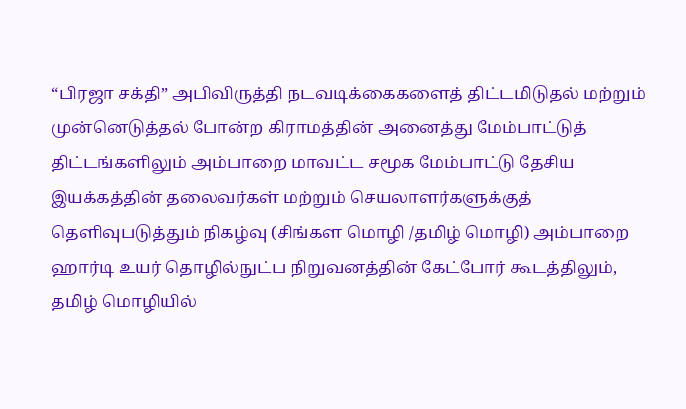“பிரஜா சக்தி” அபிவிருத்தி நடவடிக்கைகளைத் திட்டமிடுதல் மற்றும் முன்னெடுத்தல் போன்ற கிராமத்தின் அனைத்து மேம்பாட்டுத் திட்டங்களிலும் அம்பாறை மாவட்ட சமூக மேம்பாட்டு தேசிய இயக்கத்தின் தலைவர்கள் மற்றும் செயலாளர்களுக்குத் தெளிவுபடுத்தும் நிகழ்வு (சிங்கள மொழி /தமிழ் மொழி) அம்பாறை ஹார்டி உயர் தொழில்நுட்ப நிறுவனத்தின் கேட்போர் கூடத்திலும், தமிழ் மொழியில்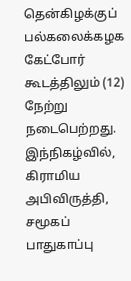தென்கிழக்குப் பல்கலைக்கழக கேட்போர் கூடத்திலும் (12) நேற்று நடைபெற்றது.
இந்நிகழ்வில், கிராமிய அபிவிருத்தி, சமூகப் பாதுகாப்பு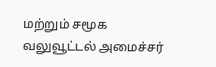மற்றும் சமூக வலுவூட்டல் அமைச்சர்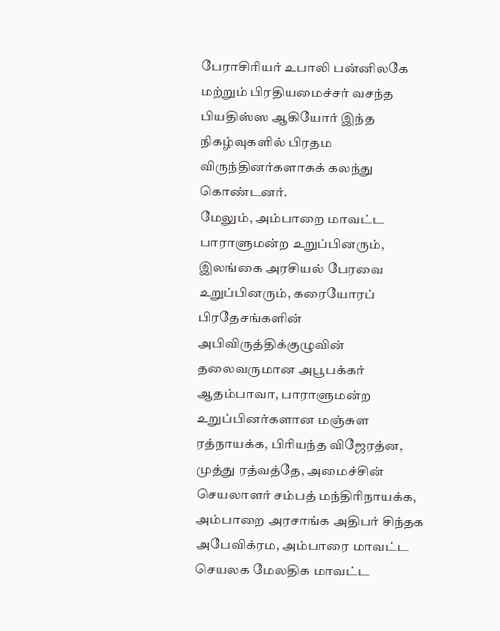பேராசிரியர் உபாலி பன்னிலகே மற்றும் பிரதியமைச்சர் வசந்த பியதிஸ்ஸ ஆகியோர் இந்த நிகழ்வுகளில் பிரதம விருந்தினர்களாகக் கலந்து கொண்டனர்.
மேலும், அம்பாறை மாவட்ட பாராளுமன்ற உறுப்பினரும், இலங்கை அரசியல் பேரவை உறுப்பினரும், கரையோரப் பிரதேசங்களின் அபிவிருத்திக்குழுவின் தலைவருமான அபூபக்கர் ஆதம்பாவா, பாராளுமன்ற உறுப்பினர்களான மஞ்சுள ரத்நாயக்க, பிரியந்த விஜேரத்ன, முத்து ரத்வத்தே, அமைச்சின் செயலாளர் சம்பத் மந்திரிநாயக்க, அம்பாறை அரசாங்க அதிபர் சிந்தக அபேவிக்ரம, அம்பாரை மாவட்ட செயலக மேலதிக மாவட்ட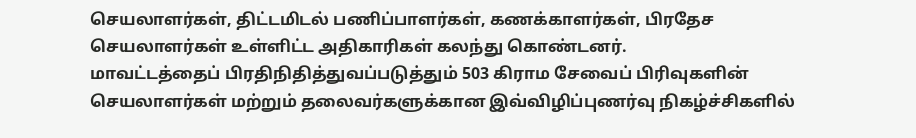செயலாளர்கள், திட்டமிடல் பணிப்பாளர்கள், கணக்காளர்கள், பிரதேச செயலாளர்கள் உள்ளிட்ட அதிகாரிகள் கலந்து கொண்டனர்.
மாவட்டத்தைப் பிரதிநிதித்துவப்படுத்தும் 503 கிராம சேவைப் பிரிவுகளின் செயலாளர்கள் மற்றும் தலைவர்களுக்கான இவ்விழிப்புணர்வு நிகழ்ச்சிகளில்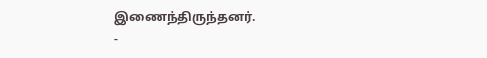இணைந்திருந்தனர்.
-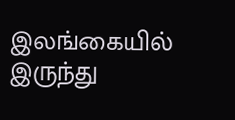இலங்கையில் இருந்து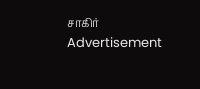சாகிர்
Advertisement